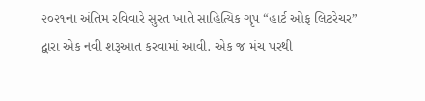૨૦૨૧ના અંતિમ રવિવારે સુરત ખાતે સાહિત્યિક ગૃપ “હાર્ટ ઓફ લિટરેચર” દ્વારા એક નવી શરૂઆત કરવામાં આવી. એક જ મંચ પરથી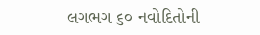લગભગ ૬૦ નવોદિતોની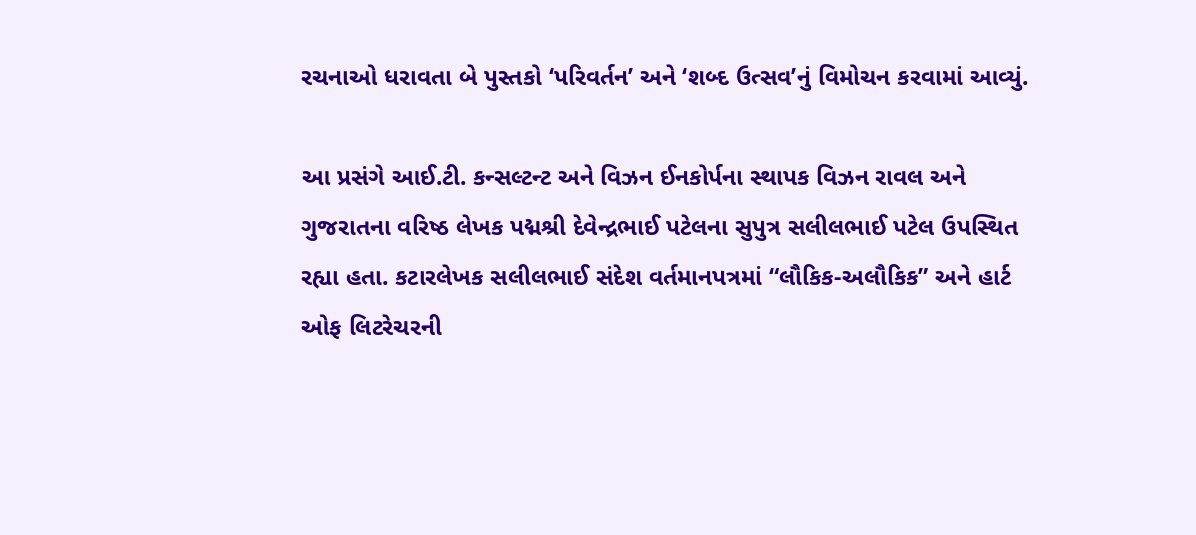રચનાઓ ધરાવતા બે પુસ્તકો ‘પરિવર્તન’ અને ‘શબ્દ ઉત્સવ’નું વિમોચન કરવામાં આવ્યું.

આ પ્રસંગે આઈ.ટી. કન્સલ્ટન્ટ અને વિઝન ઈનકોર્પના સ્થાપક વિઝન રાવલ અને ગુજરાતના વરિષ્ઠ લેખક પદ્મશ્રી દેવેન્દ્રભાઈ પટેલના સુપુત્ર સલીલભાઈ પટેલ ઉપસ્થિત રહ્યા હતા. કટારલેખક સલીલભાઈ સંદેશ વર્તમાનપત્રમાં “લૌકિક-અલૌકિક” અને હાર્ટ ઓફ લિટરેચરની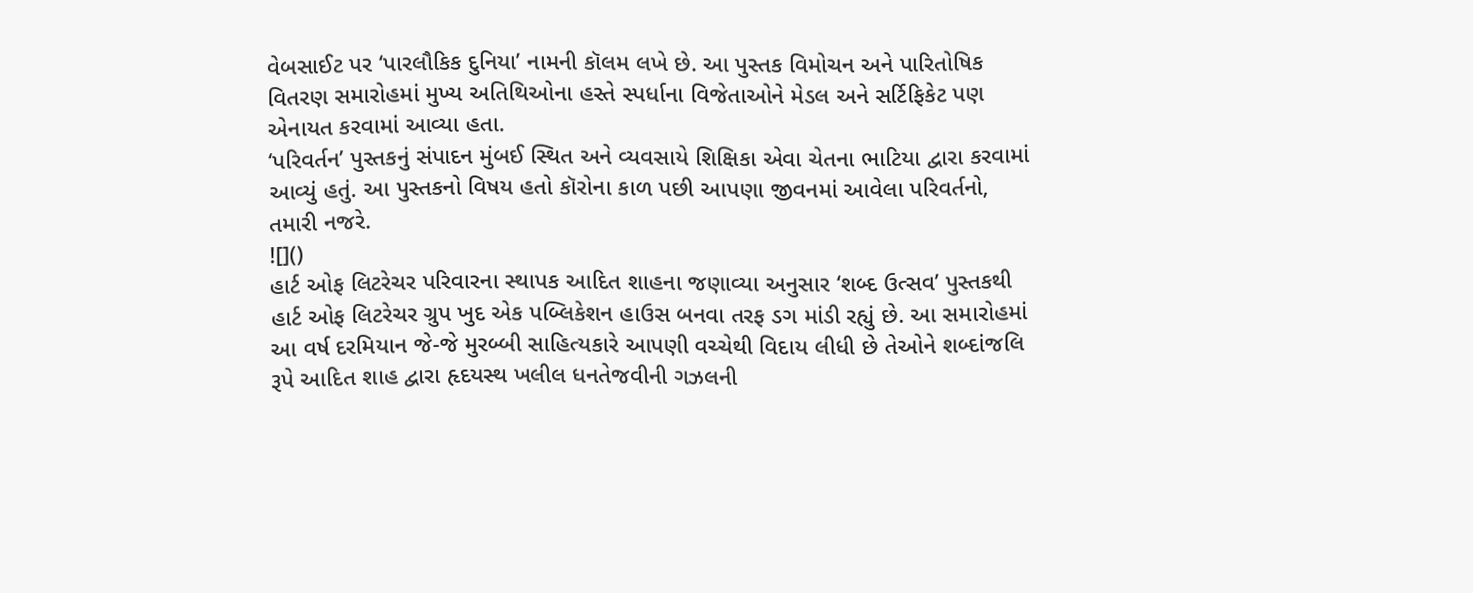વેબસાઈટ પર ‘પારલૌકિક દુનિયા’ નામની કૉલમ લખે છે. આ પુસ્તક વિમોચન અને પારિતોષિક વિતરણ સમારોહમાં મુખ્ય અતિથિઓના હસ્તે સ્પર્ધાના વિજેતાઓને મેડલ અને સર્ટિફિકેટ પણ એનાયત કરવામાં આવ્યા હતા.
‘પરિવર્તન’ પુસ્તકનું સંપાદન મુંબઈ સ્થિત અને વ્યવસાયે શિક્ષિકા એવા ચેતના ભાટિયા દ્વારા કરવામાં આવ્યું હતું. આ પુસ્તકનો વિષય હતો કૉરોના કાળ પછી આપણા જીવનમાં આવેલા પરિવર્તનો, તમારી નજરે.
![]()
હાર્ટ ઓફ લિટરેચર પરિવારના સ્થાપક આદિત શાહના જણાવ્યા અનુસાર ‘શબ્દ ઉત્સવ’ પુસ્તકથી હાર્ટ ઓફ લિટરેચર ગ્રુપ ખુદ એક પબ્લિકેશન હાઉસ બનવા તરફ ડગ માંડી રહ્યું છે. આ સમારોહમાં આ વર્ષ દરમિયાન જે-જે મુરબ્બી સાહિત્યકારે આપણી વચ્ચેથી વિદાય લીધી છે તેઓને શબ્દાંજલિ રૂપે આદિત શાહ દ્વારા હૃદયસ્થ ખલીલ ધનતેજવીની ગઝલની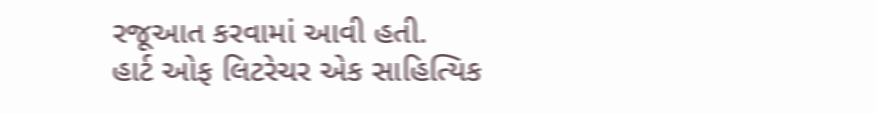રજૂઆત કરવામાં આવી હતી.
હાર્ટ ઓફ લિટરેચર એક સાહિત્યિક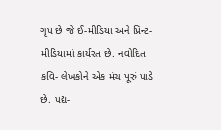ગૃપ છે જે ઈ-મીડિયા અને પ્રિન્ટ- મીડિયામાં કાર્યરત છે. નવોદિત કવિ- લેખકોને એક મંચ પૂરું પાડે છે. પદ્ય-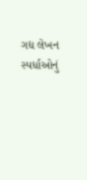ગદ્ય લેખન સ્પર્ધાઓનું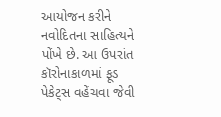આયોજન કરીને નવોદિતના સાહિત્યને પોંખે છે. આ ઉપરાંત કૉરોનાકાળમાં ફૂડ પેકેટ્સ વહેંચવા જેવી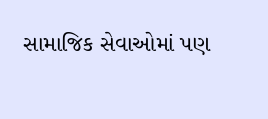સામાજિક સેવાઓમાં પણ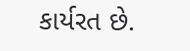કાર્યરત છે.